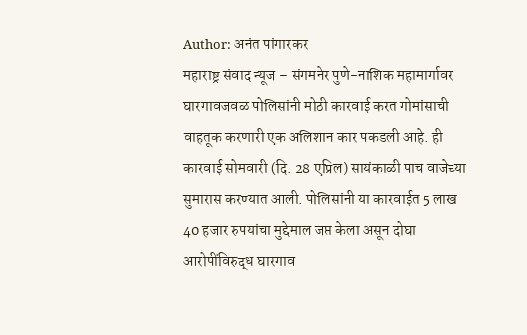Author: अनंत पांगारकर
महाराष्ट्र संवाद न्यूज – संगमनेर पुणे-नाशिक महामार्गावर घारगावजवळ पोलिसांनी मोठी कारवाई करत गोमांसाची वाहतूक करणारी एक अलिशान कार पकडली आहे. ही कारवाई सोमवारी (दि. 28 एप्रिल) सायंकाळी पाच वाजेच्या सुमारास करण्यात आली. पोलिसांनी या कारवाईत 5 लाख 40 हजार रुपयांचा मुद्देमाल जप्त केला असून दोघा आरोपींविरुद्ध घारगाव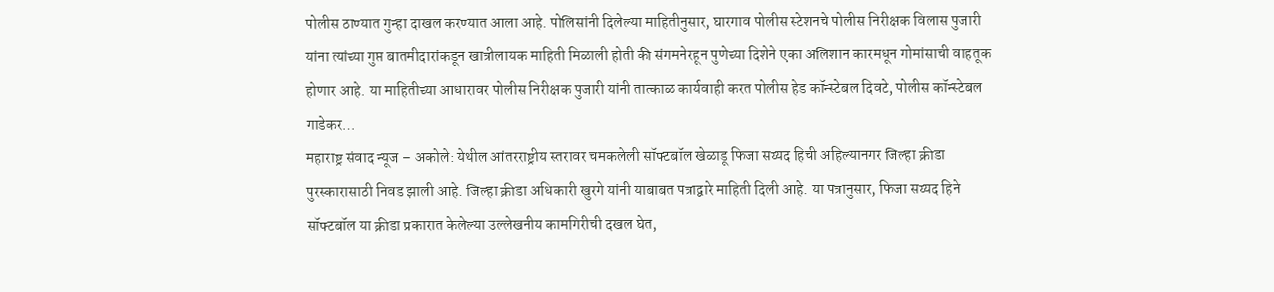पोलीस ठाण्यात गुन्हा दाखल करण्यात आला आहे. पोलिसांनी दिलेल्या माहितीनुसार, घारगाव पोलीस स्टेशनचे पोलीस निरीक्षक विलास पुजारी यांना त्यांच्या गुप्त बातमीदारांकडून खात्रीलायक माहिती मिळाली होती की संगमनेरहून पुणेच्या दिशेने एका अलिशान कारमधून गोमांसाची वाहतूक होणार आहे. या माहितीच्या आधारावर पोलीस निरीक्षक पुजारी यांनी तात्काळ कार्यवाही करत पोलीस हेड कॉन्स्टेबल दिवटे, पोलीस कॉन्स्टेबल गाडेकर…
महाराष्ट्र संवाद न्यूज – अकोले: येथील आंतरराष्ट्रीय स्तरावर चमकलेली सॉफ्टबॉल खेळाडू फिजा सय्यद हिची अहिल्यानगर जिल्हा क्रीडा पुरस्कारासाठी निवड झाली आहे. जिल्हा क्रीडा अधिकारी खुरगे यांनी याबाबत पत्राद्वारे माहिती दिली आहे. या पत्रानुसार, फिजा सय्यद हिने सॉफ्टबॉल या क्रीडा प्रकारात केलेल्या उल्लेखनीय कामगिरीची दखल घेत,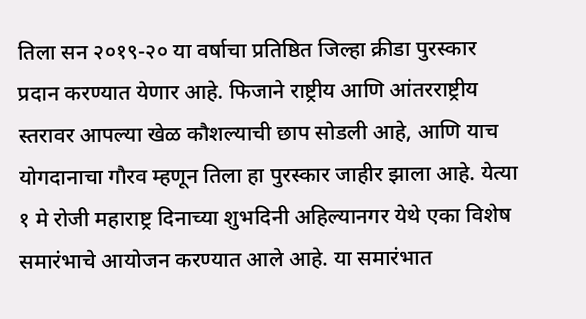तिला सन २०१९-२० या वर्षाचा प्रतिष्ठित जिल्हा क्रीडा पुरस्कार प्रदान करण्यात येणार आहे. फिजाने राष्ट्रीय आणि आंतरराष्ट्रीय स्तरावर आपल्या खेळ कौशल्याची छाप सोडली आहे, आणि याच योगदानाचा गौरव म्हणून तिला हा पुरस्कार जाहीर झाला आहे. येत्या १ मे रोजी महाराष्ट्र दिनाच्या शुभदिनी अहिल्यानगर येथे एका विशेष समारंभाचे आयोजन करण्यात आले आहे. या समारंभात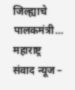जिल्ह्याचे पालकमंत्री…
महाराष्ट्र संवाद न्यूज –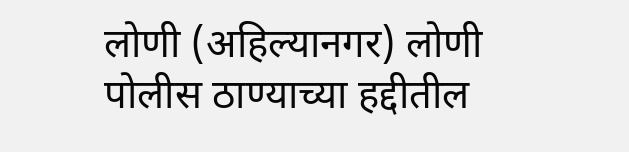लोणी (अहिल्यानगर) लोणी पोलीस ठाण्याच्या हद्दीतील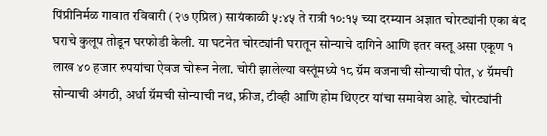पिंप्रीनिर्मळ गावात रविवारी (२७ एप्रिल) सायंकाळी ५:४५ ते रात्री १०:१५ च्या दरम्यान अज्ञात चोरट्यांनी एका बंद घराचे कुलूप तोडून घरफोडी केली. या घटनेत चोरट्यांनी घरातून सोन्याचे दागिने आणि इतर वस्तू असा एकूण १ लाख ४० हजार रुपयांचा ऐवज चोरून नेला. चोरी झालेल्या वस्तूंमध्ये १८ ग्रॅम वजनाची सोन्याची पोत, ४ ग्रॅमची सोन्याची अंगठी, अर्धा ग्रॅमची सोन्याची नथ, फ्रीज, टीव्ही आणि होम थिएटर यांचा समावेश आहे. चोरट्यांनी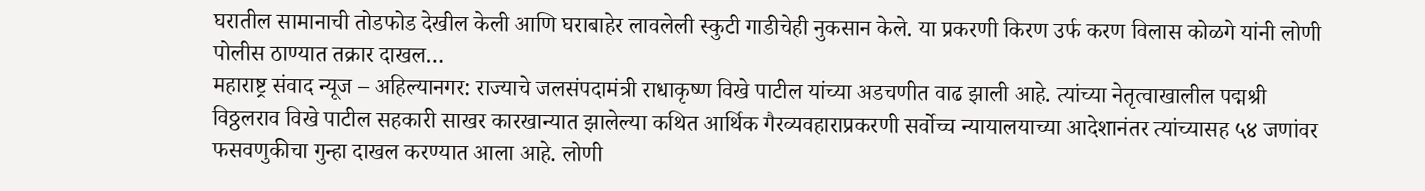घरातील सामानाची तोडफोड देखील केली आणि घराबाहेर लावलेली स्कुटी गाडीचेही नुकसान केले. या प्रकरणी किरण उर्फ करण विलास कोळगे यांनी लोणी पोलीस ठाण्यात तक्रार दाखल…
महाराष्ट्र संवाद न्यूज – अहिल्यानगर: राज्याचे जलसंपदामंत्री राधाकृष्ण विखे पाटील यांच्या अडचणीत वाढ झाली आहे. त्यांच्या नेतृत्वाखालील पद्मश्री विठ्ठलराव विखे पाटील सहकारी साखर कारखान्यात झालेल्या कथित आर्थिक गैरव्यवहाराप्रकरणी सर्वोच्च न्यायालयाच्या आदेशानंतर त्यांच्यासह ५४ जणांवर फसवणुकीचा गुन्हा दाखल करण्यात आला आहे. लोणी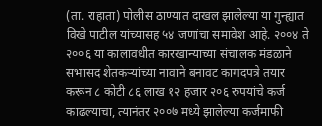(ता. राहाता) पोलीस ठाण्यात दाखल झालेल्या या गुन्ह्यात विखे पाटील यांच्यासह ५४ जणांचा समावेश आहे. २००४ ते २००६ या कालावधीत कारखान्याच्या संचालक मंडळाने सभासद शेतकऱ्यांच्या नावाने बनावट कागदपत्रे तयार करून ८ कोटी ८६ लाख १२ हजार २०६ रुपयांचे कर्ज काढल्याचा, त्यानंतर २००७ मध्ये झालेल्या कर्जमाफी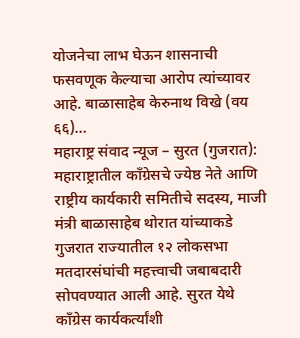योजनेचा लाभ घेऊन शासनाची फसवणूक केल्याचा आरोप त्यांच्यावर आहे. बाळासाहेब केरुनाथ विखे (वय ६६)…
महाराष्ट्र संवाद न्यूज – सुरत (गुजरात): महाराष्ट्रातील काँग्रेसचे ज्येष्ठ नेते आणि राष्ट्रीय कार्यकारी समितीचे सदस्य, माजी मंत्री बाळासाहेब थोरात यांच्याकडे गुजरात राज्यातील १२ लोकसभा मतदारसंघांची महत्त्वाची जबाबदारी सोपवण्यात आली आहे. सुरत येथे काँग्रेस कार्यकर्त्यांशी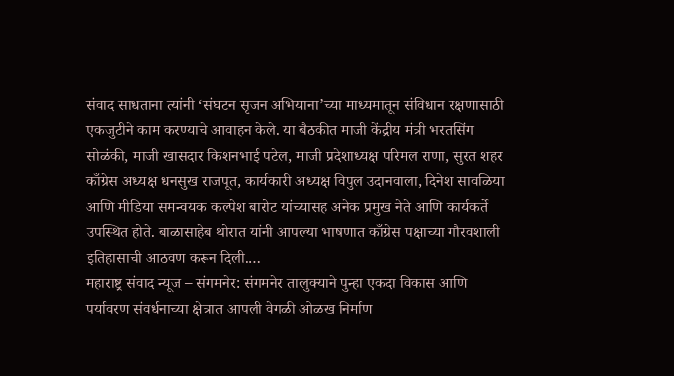संवाद साधताना त्यांनी ‘संघटन सृजन अभियाना’च्या माध्यमातून संविधान रक्षणासाठी एकजुटीने काम करण्याचे आवाहन केले. या बैठकीत माजी केंद्रीय मंत्री भरतसिंग सोळंकी, माजी खासदार किशनभाई पटेल, माजी प्रदेशाध्यक्ष परिमल राणा, सुरत शहर काँग्रेस अध्यक्ष धनसुख राजपूत, कार्यकारी अध्यक्ष विपुल उदानवाला, दिनेश सावळिया आणि मीडिया समन्वयक कल्पेश बारोट यांच्यासह अनेक प्रमुख नेते आणि कार्यकर्ते उपस्थित होते. बाळासाहेब थोरात यांनी आपल्या भाषणात काँग्रेस पक्षाच्या गौरवशाली इतिहासाची आठवण करून दिली.…
महाराष्ट्र संवाद न्यूज – संगमनेर: संगमनेर तालुक्याने पुन्हा एकदा विकास आणि पर्यावरण संवर्धनाच्या क्षेत्रात आपली वेगळी ओळख निर्माण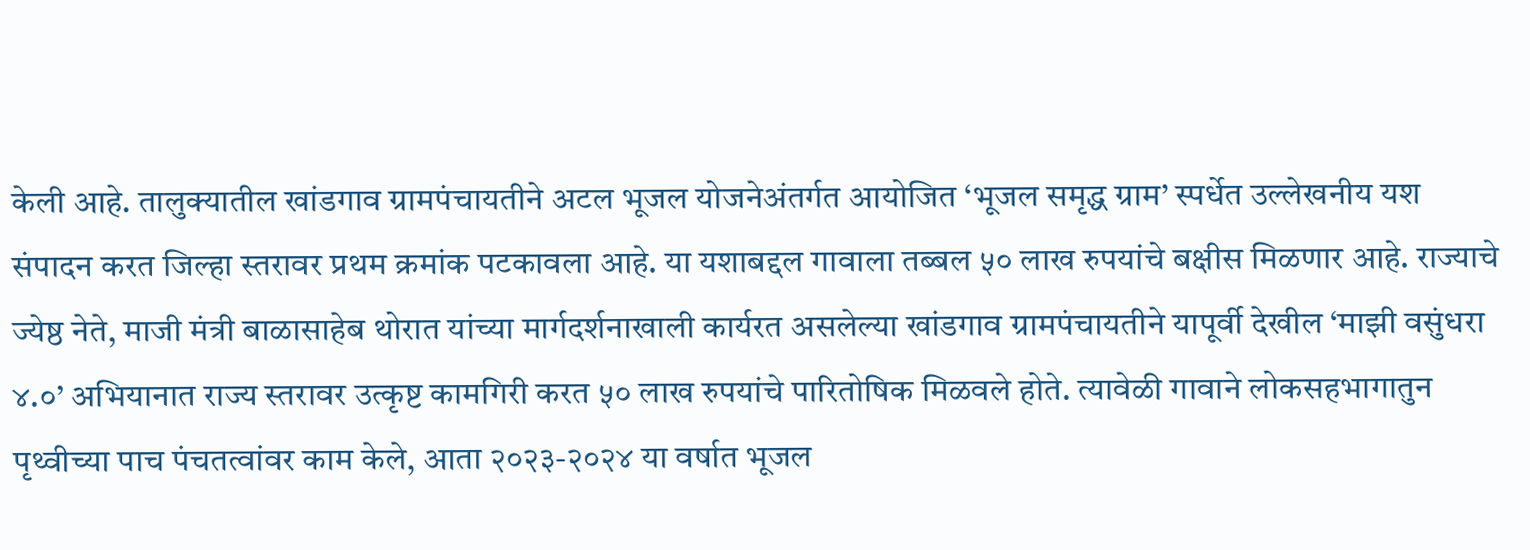केली आहे. तालुक्यातील खांडगाव ग्रामपंचायतीने अटल भूजल योजनेअंतर्गत आयोजित ‘भूजल समृद्ध ग्राम’ स्पर्धेत उल्लेखनीय यश संपादन करत जिल्हा स्तरावर प्रथम क्रमांक पटकावला आहे. या यशाबद्दल गावाला तब्बल ५० लाख रुपयांचे बक्षीस मिळणार आहे. राज्याचे ज्येष्ठ नेते, माजी मंत्री बाळासाहेब थोरात यांच्या मार्गदर्शनाखाली कार्यरत असलेल्या खांडगाव ग्रामपंचायतीने यापूर्वी देखील ‘माझी वसुंधरा ४.०’ अभियानात राज्य स्तरावर उत्कृष्ट कामगिरी करत ५० लाख रुपयांचे पारितोषिक मिळवले होते. त्यावेळी गावाने लोकसहभागातुन पृथ्वीच्या पाच पंचतत्वांवर काम केले, आता २०२३-२०२४ या वर्षात भूजल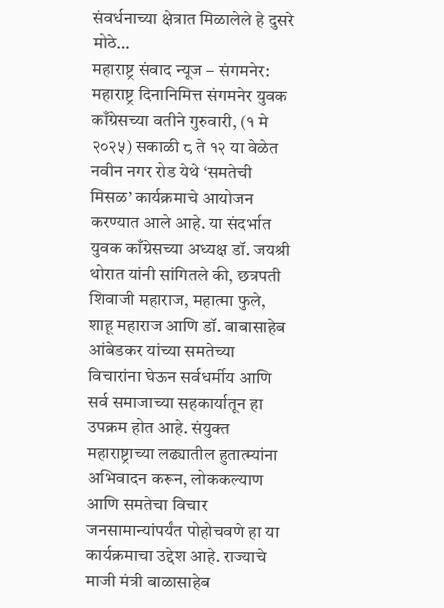संवर्धनाच्या क्षेत्रात मिळालेले हे दुसरे मोठे…
महाराष्ट्र संवाद न्यूज – संगमनेर: महाराष्ट्र दिनानिमित्त संगमनेर युवक काँग्रेसच्या वतीने गुरुवारी, (१ मे २०२५) सकाळी ८ ते १२ या वेळेत नवीन नगर रोड येथे ‘समतेची मिसळ’ कार्यक्रमाचे आयोजन करण्यात आले आहे. या संदर्भात युवक काँग्रेसच्या अध्यक्ष डॉ. जयश्री थोरात यांनी सांगितले की, छत्रपती शिवाजी महाराज, महात्मा फुले, शाहू महाराज आणि डॉ. बाबासाहेब आंबेडकर यांच्या समतेच्या विचारांना घेऊन सर्वधर्मीय आणि सर्व समाजाच्या सहकार्यातून हा उपक्रम होत आहे. संयुक्त महाराष्ट्राच्या लढ्यातील हुतात्म्यांना अभिवादन करून, लोककल्याण आणि समतेचा विचार जनसामान्यांपर्यंत पोहोचवणे हा या कार्यक्रमाचा उद्देश आहे. राज्याचे माजी मंत्री बाळासाहेब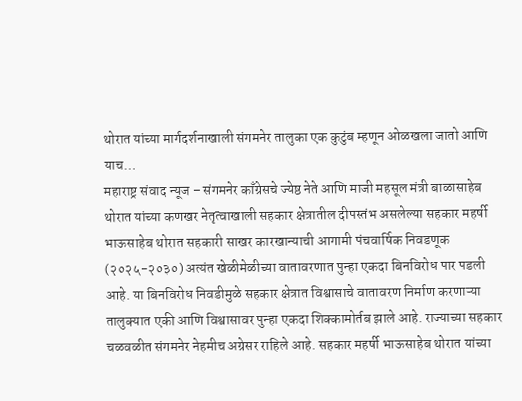थोरात यांच्या मार्गदर्शनाखाली संगमनेर तालुका एक कुटुंब म्हणून ओळखला जातो आणि याच…
महाराष्ट्र संवाद न्यूज – संगमनेर काँग्रेसचे ज्येष्ठ नेते आणि माजी महसूल मंत्री बाळासाहेब थोरात यांच्या कणखर नेतृत्वाखाली सहकार क्षेत्रातील दीपस्तंभ असलेल्या सहकार महर्षी भाऊसाहेब थोरात सहकारी साखर कारखान्याची आगामी पंचवार्षिक निवडणूक (२०२५-२०३०) अत्यंत खेळीमेळीच्या वातावरणात पुन्हा एकदा बिनविरोध पार पडली आहे. या बिनविरोध निवडीमुळे सहकार क्षेत्रात विश्वासाचे वातावरण निर्माण करणाऱ्या तालुक्यात एकी आणि विश्वासावर पुन्हा एकदा शिक्कामोर्तब झाले आहे. राज्याच्या सहकार चळवळीत संगमनेर नेहमीच अग्रेसर राहिले आहे. सहकार महर्षी भाऊसाहेब थोरात यांच्या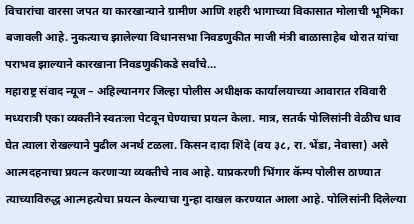विचारांचा वारसा जपत या कारखान्याने ग्रामीण आणि शहरी भागाच्या विकासात मोलाची भूमिका बजावली आहे. नुकत्याच झालेल्या विधानसभा निवडणुकीत माजी मंत्री बाळासाहेब थोरात यांचा पराभव झाल्याने कारखाना निवडणुकीकडे सर्वांचे…
महाराष्ट्र संवाद न्यूज – अहिल्यानगर जिल्हा पोलीस अधीक्षक कार्यालयाच्या आवारात रविवारी मध्यरात्री एका व्यक्तीने स्वतःला पेटवून घेण्याचा प्रयत्न केला. मात्र, सतर्क पोलिसांनी वेळीच धाव घेत त्याला रोखल्याने पुढील अनर्थ टळला. किसन दादा शिंदे (वय ३८, रा. भेंडा, नेवासा) असे आत्मदहनाचा प्रयत्न करणाऱ्या व्यक्तीचे नाव आहे. याप्रकरणी भिंगार कॅम्प पोलीस ठाण्यात त्याच्याविरुद्ध आत्महत्येचा प्रयत्न केल्याचा गुन्हा दाखल करण्यात आला आहे. पोलिसांनी दिलेल्या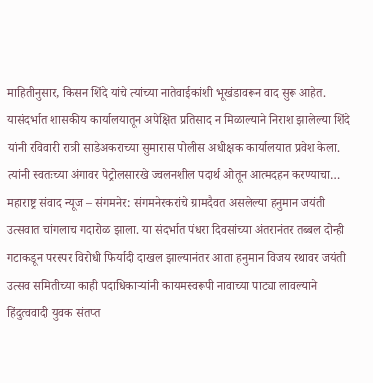माहितीनुसार, किसन शिंदे यांचे त्यांच्या नातेवाईकांशी भूखंडावरून वाद सुरू आहेत. यासंदर्भात शासकीय कार्यालयातून अपेक्षित प्रतिसाद न मिळाल्याने निराश झालेल्या शिंदे यांनी रविवारी रात्री साडेअकराच्या सुमारास पोलीस अधीक्षक कार्यालयात प्रवेश केला. त्यांनी स्वतःच्या अंगावर पेट्रोलसारखे ज्वलनशील पदार्थ ओतून आत्मदहन करण्याचा…
महाराष्ट्र संवाद न्यूज – संगमनेर: संगमनेरकरांचे ग्रामदैवत असलेल्या हनुमान जयंती उत्सवात चांगलाच गदारोळ झाला. या संदर्भात पंधरा दिवसांच्या अंतरानंतर तब्बल दोन्ही गटाकडून परस्पर विरोधी फिर्यादी दाखल झाल्यानंतर आता हनुमान विजय रथावर जयंती उत्सव समितीच्या काही पदाधिकाऱ्यांनी कायमस्वरूपी नावाच्या पाट्या लावल्याने हिंदुत्ववादी युवक संतप्त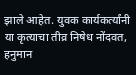झाले आहेत. युवक कार्यकर्त्यांनी या कृत्याचा तीव्र निषेध नोंदवत, हनुमान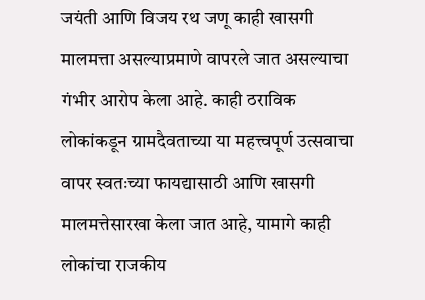जयंती आणि विजय रथ जणू काही खासगी मालमत्ता असल्याप्रमाणे वापरले जात असल्याचा गंभीर आरोप केला आहे. काही ठराविक लोकांकडून ग्रामदैवताच्या या महत्त्वपूर्ण उत्सवाचा वापर स्वतःच्या फायद्यासाठी आणि खासगी मालमत्तेसारखा केला जात आहे, यामागे काही लोकांचा राजकीय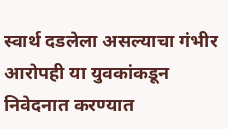स्वार्थ दडलेला असल्याचा गंभीर आरोपही या युवकांकडून निवेदनात करण्यात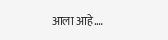आला आहे.…